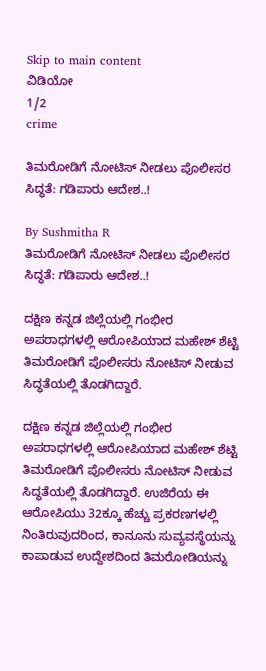Skip to main content
ವಿಡಿಯೋ
1/2
crime

ತಿಮರೋಡಿಗೆ ನೋಟಿಸ್ ನೀಡಲು ಪೊಲೀಸರ ಸಿದ್ಧತೆ: ಗಡಿಪಾರು ಆದೇಶ..!

By Sushmitha R
ತಿಮರೋಡಿಗೆ ನೋಟಿಸ್ ನೀಡಲು ಪೊಲೀಸರ ಸಿದ್ಧತೆ: ಗಡಿಪಾರು ಆದೇಶ..!

ದಕ್ಷಿಣ ಕನ್ನಡ ಜಿಲ್ಲೆಯಲ್ಲಿ ಗಂಭೀರ ಅಪರಾಧಗಳಲ್ಲಿ ಆರೋಪಿಯಾದ ಮಹೇಶ್ ಶೆಟ್ಟಿ ತಿಮರೋಡಿಗೆ ಪೊಲೀಸರು ನೋಟಿಸ್ ನೀಡುವ ಸಿದ್ಧತೆಯಲ್ಲಿ ತೊಡಗಿದ್ದಾರೆ.

ದಕ್ಷಿಣ ಕನ್ನಡ ಜಿಲ್ಲೆಯಲ್ಲಿ ಗಂಭೀರ ಅಪರಾಧಗಳಲ್ಲಿ ಆರೋಪಿಯಾದ ಮಹೇಶ್ ಶೆಟ್ಟಿ ತಿಮರೋಡಿಗೆ ಪೊಲೀಸರು ನೋಟಿಸ್ ನೀಡುವ ಸಿದ್ಧತೆಯಲ್ಲಿ ತೊಡಗಿದ್ದಾರೆ. ಉಜಿರೆಯ ಈ ಆರೋಪಿಯು 32ಕ್ಕೂ ಹೆಚ್ಚು ಪ್ರಕರಣಗಳಲ್ಲಿ ನಿಂತಿರುವುದರಿಂದ, ಕಾನೂನು ಸುವ್ಯವಸ್ಥೆಯನ್ನು ಕಾಪಾಡುವ ಉದ್ದೇಶದಿಂದ ತಿಮರೋಡಿಯನ್ನು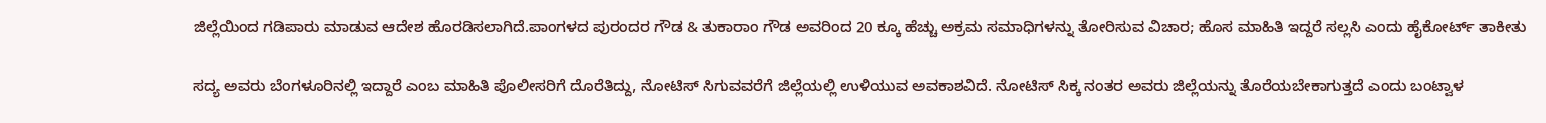ಜಿಲ್ಲೆಯಿಂದ ಗಡಿಪಾರು ಮಾಡುವ ಆದೇಶ ಹೊರಡಿಸಲಾಗಿದೆ.ಪಾಂಗಳದ ಪುರಂದರ ಗೌಡ & ತುಕಾರಾಂ ಗೌಡ ಅವರಿಂದ 20 ಕ್ಕೂ ಹೆಚ್ಚು ಅಕ್ರಮ ಸಮಾಧಿಗಳನ್ನು ತೋರಿಸುವ ವಿಚಾರ; ಹೊಸ ಮಾಹಿತಿ ಇದ್ದರೆ ಸಲ್ಲಸಿ ಎಂದು ಹೈಕೋರ್ಟ್‌ ತಾಕೀತು

ಸದ್ಯ ಅವರು ಬೆಂಗಳೂರಿನಲ್ಲಿ ಇದ್ದಾರೆ ಎಂಬ ಮಾಹಿತಿ ಪೊಲೀಸರಿಗೆ ದೊರೆತಿದ್ದು, ನೋಟಿಸ್ ಸಿಗುವವರೆಗೆ ಜಿಲ್ಲೆಯಲ್ಲಿ ಉಳಿಯುವ ಅವಕಾಶವಿದೆ. ನೋಟಿಸ್ ಸಿಕ್ಕ ನಂತರ ಅವರು ಜಿಲ್ಲೆಯನ್ನು ತೊರೆಯಬೇಕಾಗುತ್ತದೆ ಎಂದು ಬಂಟ್ವಾಳ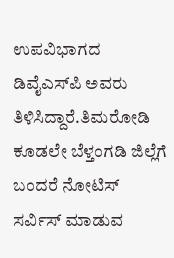ಉಪವಿಭಾಗದ ಡಿವೈಎಸ್‌ಪಿ ಅವರು ತಿಳಿಸಿದ್ದಾರೆ.ತಿಮರೋಡಿ ಕೂಡಲೇ ಬೆಳ್ತಂಗಡಿ ಜಿಲ್ಲೆಗೆ ಬಂದರೆ ನೋಟಿಸ್ ಸರ್ವಿಸ್ ಮಾಡುವ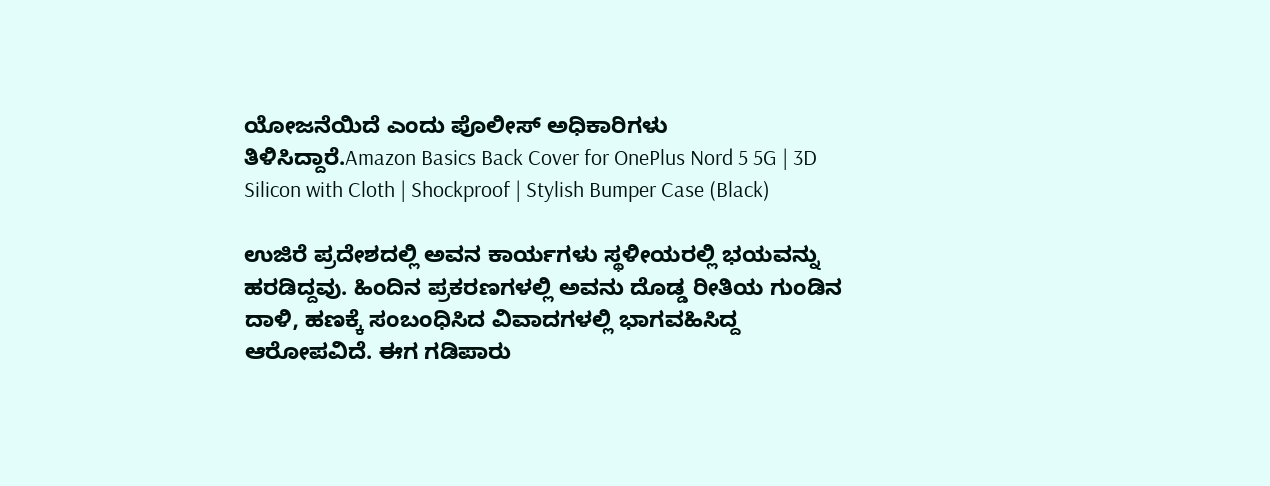ಯೋಜನೆಯಿದೆ ಎಂದು ಪೊಲೀಸ್ ಅಧಿಕಾರಿಗಳು ತಿಳಿಸಿದ್ದಾರೆ.Amazon Basics Back Cover for OnePlus Nord 5 5G | 3D Silicon with Cloth | Shockproof | Stylish Bumper Case (Black)

ಉಜಿರೆ ಪ್ರದೇಶದಲ್ಲಿ ಅವನ ಕಾರ್ಯಗಳು ಸ್ಥಳೀಯರಲ್ಲಿ ಭಯವನ್ನು ಹರಡಿದ್ದವು. ಹಿಂದಿನ ಪ್ರಕರಣಗಳಲ್ಲಿ ಅವನು ದೊಡ್ಡ ರೀತಿಯ ಗುಂಡಿನ ದಾಳಿ, ಹಣಕ್ಕೆ ಸಂಬಂಧಿಸಿದ ವಿವಾದಗಳಲ್ಲಿ ಭಾಗವಹಿಸಿದ್ದ ಆರೋಪವಿದೆ. ಈಗ ಗಡಿಪಾರು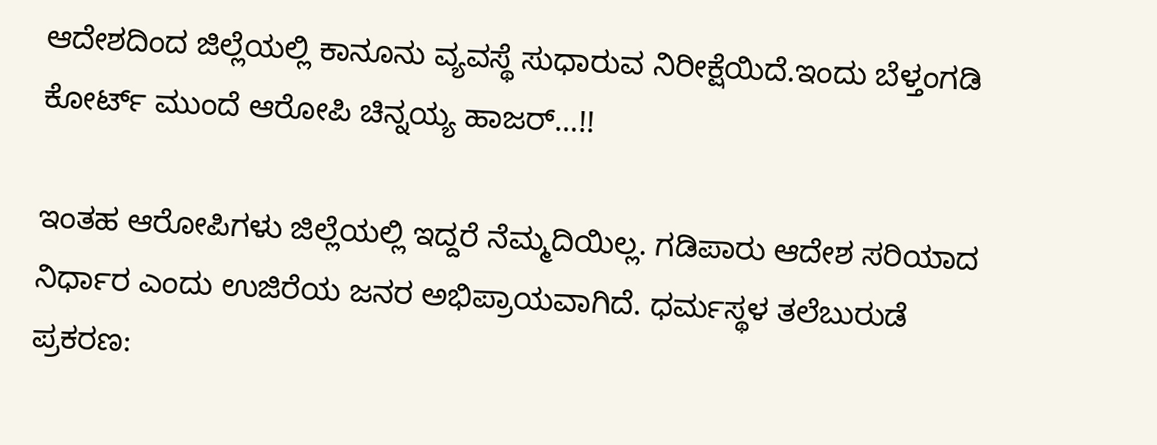ಆದೇಶದಿಂದ ಜಿಲ್ಲೆಯಲ್ಲಿ ಕಾನೂನು ವ್ಯವಸ್ಥೆ ಸುಧಾರುವ ನಿರೀಕ್ಷೆಯಿದೆ.ಇಂದು ಬೆಳ್ತಂಗಡಿ ಕೋರ್ಟ್‌ ಮುಂದೆ ಆರೋಪಿ ಚಿನ್ನಯ್ಯ ಹಾಜರ್‌…!!

ಇಂತಹ ಆರೋಪಿಗಳು ಜಿಲ್ಲೆಯಲ್ಲಿ ಇದ್ದರೆ ನೆಮ್ಮದಿಯಿಲ್ಲ. ಗಡಿಪಾರು ಆದೇಶ ಸರಿಯಾದ ನಿರ್ಧಾರ ಎಂದು ಉಜಿರೆಯ ಜನರ ಅಭಿಪ್ರಾಯವಾಗಿದೆ. ಧರ್ಮಸ್ಥಳ ತಲೆಬುರುಡೆ ಪ್ರಕರಣ: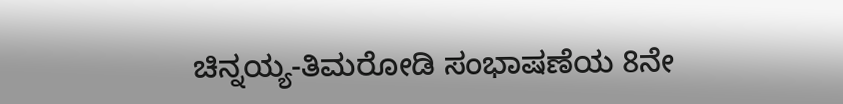ಚಿನ್ನಯ್ಯ-ತಿಮರೋಡಿ ಸಂಭಾಷಣೆಯ 8ನೇ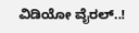ವಿಡಿಯೋ ವೈರಲ್..!